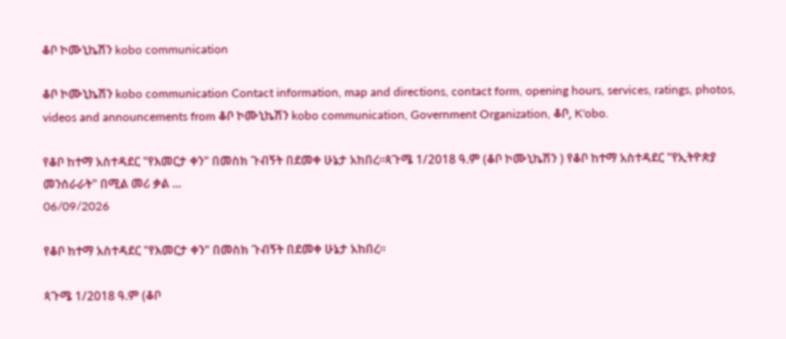ቆቦ ኮሙኒኬሽን kobo communication

ቆቦ ኮሙኒኬሽን kobo communication Contact information, map and directions, contact form, opening hours, services, ratings, photos, videos and announcements from ቆቦ ኮሙኒኬሽን kobo communication, Government Organization, ቆቦ, K'obo.

የቆቦ ከተማ አስተዳደር "የእመርታ ቀን" በመስክ ጉብኝት በደመቀ ሁኔታ አከበረ።ጳጉሜ 1/2018 ዓ.ም (ቆቦ ኮሙኒኬሽን ) የቆቦ ከተማ አስተዳደር "የኢትዮጵያ መንሰራራት" በሚል መሪ ቃል ...
06/09/2026

የቆቦ ከተማ አስተዳደር "የእመርታ ቀን" በመስክ ጉብኝት በደመቀ ሁኔታ አከበረ።

ጳጉሜ 1/2018 ዓ.ም (ቆቦ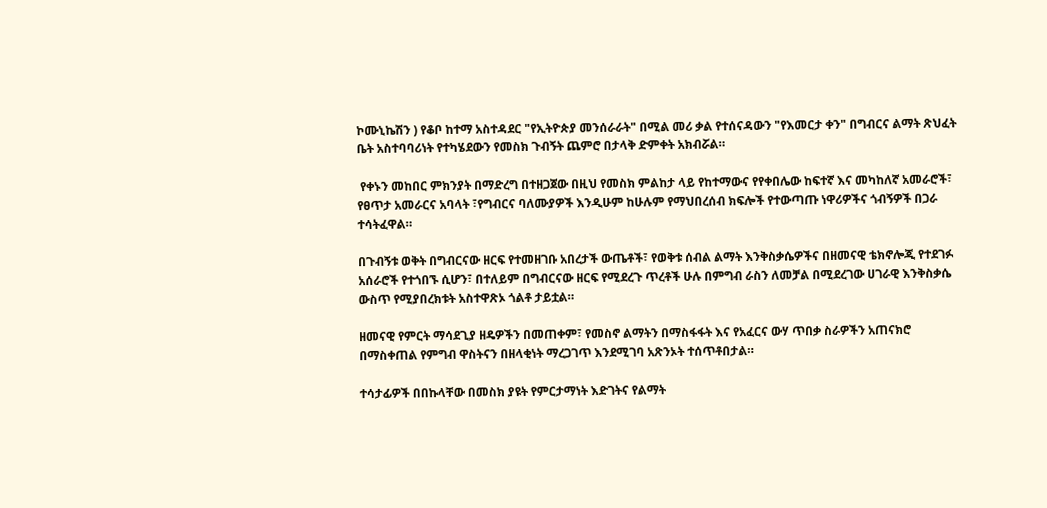ኮሙኒኬሽን ) የቆቦ ከተማ አስተዳደር "የኢትዮጵያ መንሰራራት" በሚል መሪ ቃል የተሰናዳውን "የእመርታ ቀን" በግብርና ልማት ጽህፈት ቤት አስተባባሪነት የተካሄደውን የመስክ ጉብኝት ጨምሮ በታላቅ ድምቀት አክብሯል።

 የቀኑን መከበር ምክንያት በማድረግ በተዘጋጀው በዚህ የመስክ ምልከታ ላይ የከተማውና የየቀበሌው ከፍተኛ እና መካከለኛ አመራሮች፣ የፀጥታ አመራርና አባላት ፣የግብርና ባለሙያዎች እንዲሁም ከሁሉም የማህበረሰብ ክፍሎች የተውጣጡ ነዋሪዎችና ጎብኝዎች በጋራ ተሳትፈዋል።

በጉብኝቱ ወቅት በግብርናው ዘርፍ የተመዘገቡ አበረታች ውጤቶች፣ የወቅቱ ሰብል ልማት እንቅስቃሴዎችና በዘመናዊ ቴክኖሎጂ የተደገፉ አሰራሮች የተጎበኙ ሲሆን፣ በተለይም በግብርናው ዘርፍ የሚደረጉ ጥረቶች ሁሉ በምግብ ራስን ለመቻል በሚደረገው ሀገራዊ እንቅስቃሴ ውስጥ የሚያበረክቱት አስተዋጽኦ ጎልቶ ታይቷል።

ዘመናዊ የምርት ማሳደጊያ ዘዴዎችን በመጠቀም፣ የመስኖ ልማትን በማስፋፋት እና የአፈርና ውሃ ጥበቃ ስራዎችን አጠናክሮ በማስቀጠል የምግብ ዋስትናን በዘላቂነት ማረጋገጥ እንደሚገባ አጽንኦት ተሰጥቶበታል።

ተሳታፊዎች በበኩላቸው በመስክ ያዩት የምርታማነት እድገትና የልማት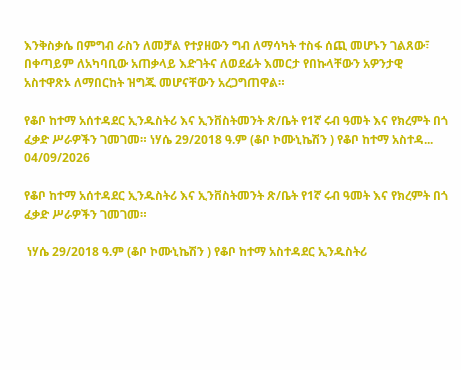እንቅስቃሴ በምግብ ራስን ለመቻል የተያዘውን ግብ ለማሳካት ተስፋ ሰጪ መሆኑን ገልጸው፣ በቀጣይም ለአካባቢው አጠቃላይ እድገትና ለወደፊት እመርታ የበኩላቸውን አዎንታዊ አስተዋጽኦ ለማበርከት ዝግጁ መሆናቸውን አረጋግጠዋል።

የቆቦ ከተማ አሰተዳደር ኢንዱስትሪ እና ኢንቨስትመንት ጽ/ቤት የ1ኛ ሩብ ዓመት እና የክረምት በጎ ፈቃድ ሥራዎችን ገመገመ። ነሃሴ 29/2018 ዓ.ም (ቆቦ ኮሙኒኬሽን ) የቆቦ ከተማ አስተዳ...
04/09/2026

የቆቦ ከተማ አሰተዳደር ኢንዱስትሪ እና ኢንቨስትመንት ጽ/ቤት የ1ኛ ሩብ ዓመት እና የክረምት በጎ ፈቃድ ሥራዎችን ገመገመ።

 ነሃሴ 29/2018 ዓ.ም (ቆቦ ኮሙኒኬሽን ) የቆቦ ከተማ አስተዳደር ኢንዱስትሪ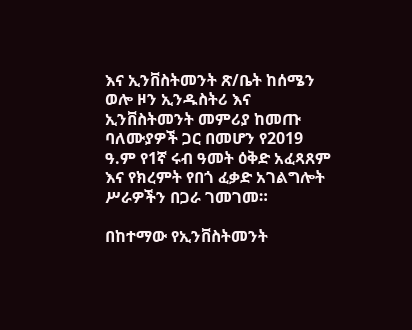እና ኢንቨስትመንት ጽ/ቤት ከሰሜን ወሎ ዞን ኢንዱስትሪ እና ኢንቨስትመንት መምሪያ ከመጡ ባለሙያዎች ጋር በመሆን የ2019 ዓ.ም የ1ኛ ሩብ ዓመት ዕቅድ አፈጻጸም እና የክረምት የበጎ ፈቃድ አገልግሎት ሥራዎችን በጋራ ገመገመ።

በከተማው የኢንቨስትመንት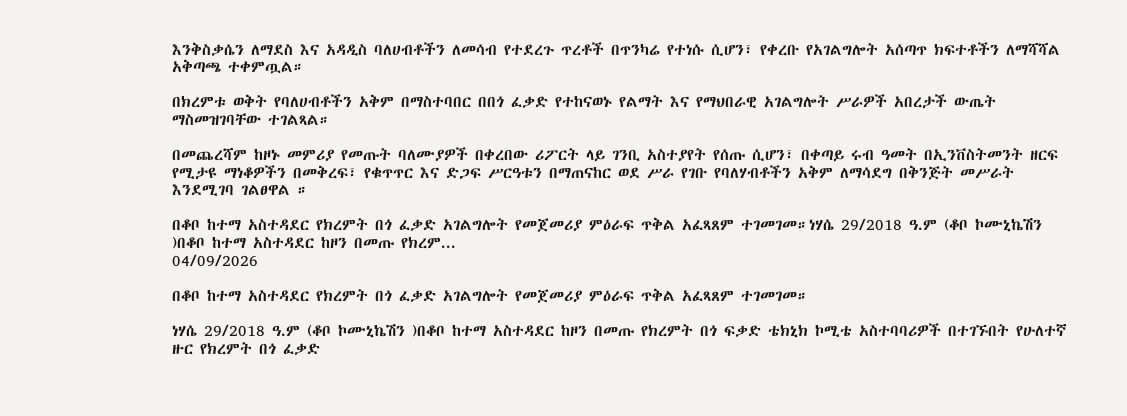እንቅስቃሴን ለማደስ እና አዳዲስ ባለሀብቶችን ለመሳብ የተደረጉ ጥረቶች በጥንካሬ የተነሱ ሲሆን፣ የቀረቡ የአገልግሎት አሰጣጥ ክፍተቶችን ለማሻሻል አቅጣጫ ተቀምጧል።

በክረምቱ ወቅት የባለሀብቶችን አቅም በማስተባበር በበጎ ፈቃድ የተከናወኑ የልማት እና የማህበራዊ አገልግሎት ሥራዎች አበረታች ውጤት ማስመዝገባቸው ተገልጻል።

በመጨረሻም ከዞኑ መምሪያ የመጡት ባለሙያዎች በቀረበው ሪፖርት ላይ ገንቢ አስተያየት የሰጡ ሲሆን፣ በቀጣይ ሩብ ዓመት በኢንቨስትመንት ዘርፍ የሚታዩ ማነቆዎችን በመቅረፍ፣ የቁጥጥር እና ድጋፍ ሥርዓቱን በማጠናከር ወደ ሥራ የገቡ የባለሃብቶችን አቅም ለማሳደግ በቅንጅት መሥራት እንደሚገባ ገልፀዋል ።

በቆቦ ከተማ አስተዳደር የክረምት በጎ ፈቃድ አገልግሎት የመጀመሪያ ምዕራፍ ጥቅል አፈጻጸም ተገመገመ።ነሃሴ 29/2018 ዓ.ም (ቆቦ ኮሙኒኬሽን )በቆቦ ከተማ አስተዳደር ከዞን በመጡ የክረም...
04/09/2026

በቆቦ ከተማ አስተዳደር የክረምት በጎ ፈቃድ አገልግሎት የመጀመሪያ ምዕራፍ ጥቅል አፈጻጸም ተገመገመ።

ነሃሴ 29/2018 ዓ.ም (ቆቦ ኮሙኒኬሽን )በቆቦ ከተማ አስተዳደር ከዞን በመጡ የክረምት በጎ ፍቃድ ቴክኒክ ኮሚቴ አስተባባሪዎች በተገኙበት የሁለተኛ ዙር የክረምት በጎ ፈቃድ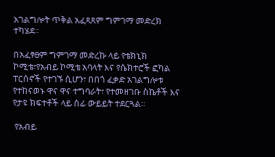አገልግሎት ጥቅል አፈጻጸም ግምገማ መድረክ ተካሄደ።

በአፈፃፀም ግምገማ መድረኩ ላይ የቴክኒክ ኮሚቴ፣የአብይ ኮሚቴ አባላት እና የሴክተሮች ፎካል ፐርሰኖች የተገኙ ሲሆን፣ በበጎ ፈቃድ አገልግሎቱ የተከናወኑ ዋና ዋና ተግባራት፣ የተመዘገቡ ስኬቶች እና የታዩ ክፍተቶች ላይ ሰፊ ውይይት ተደርጓል።

 የአብይ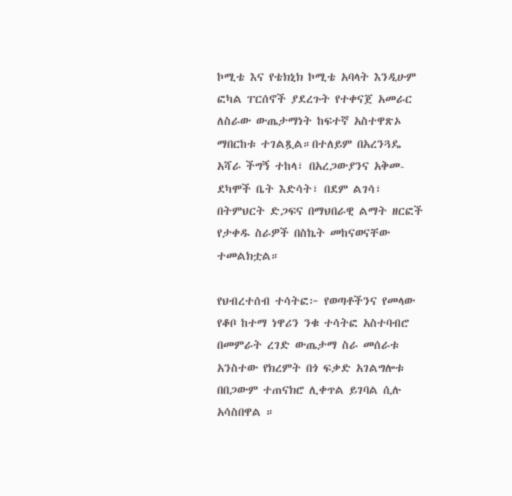ኮሚቴ እና የቴክኒክ ኮሚቴ አባላት እንዲሁም ፎካል ፐርሰኖች ያደረጉት የተቀናጀ አመራር ለስራው ውጤታማነት ከፍተኛ አስተዋጽኦ ማበርከቱ ተገልጿል።በተለይም በአረንጓዴ አሻራ ችግኝ ተከላ፣ በአረጋውያንና አቅመ-ደካሞች ቤት እድሳት፣ በደም ልገሳ፣ በትምህርት ድጋፍና በማህበራዊ ልማት ዘርፎች የታቀዱ ስራዎች በስኬት መከናወናቸው ተመልክቷል።

የህብረተሰብ ተሳትፎ፦ የወጣቶችንና የመላው የቆቦ ከተማ ነዋሪን ንቁ ተሳትፎ አስተባብሮ በመምራት ረገድ ውጤታማ ስራ መሰራቱ አንስተው የክረምት በጎ ፍቃድ አገልግሎቱ በበጋውም ተጠናክሮ ሊቀጥል ይገባል ሲሉ አሳስበዋል ።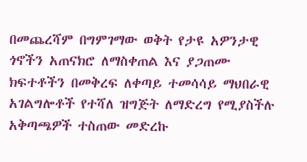በመጨረሻም በግምገማው ወቅት የታዩ አዎንታዊ ጎኖችን አጠናክሮ ለማስቀጠል እና ያጋጠሙ ክፍተቶችን በመቅረፍ ለቀጣይ ተመሳሳይ ማህበራዊ አገልግሎቶች የተሻለ ዝግጅት ለማድረግ የሚያስችሉ አቅጣጫዎች ተስጠው መድረኩ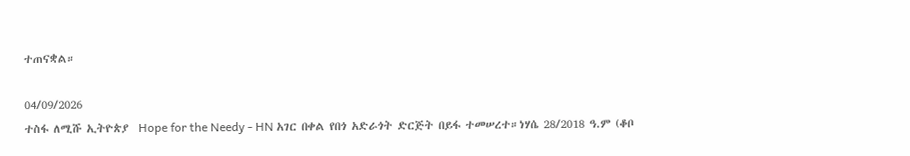ተጠናቋል።

04/09/2026
ተስፋ ለሚሹ ኢትዮጵያ  Hope for the Needy - HN አገር በቀል የበጎ አድራጎት ድርጅት በይፋ ተመሠረተ።ነሃሴ 28/2018 ዓ.ም (ቆቦ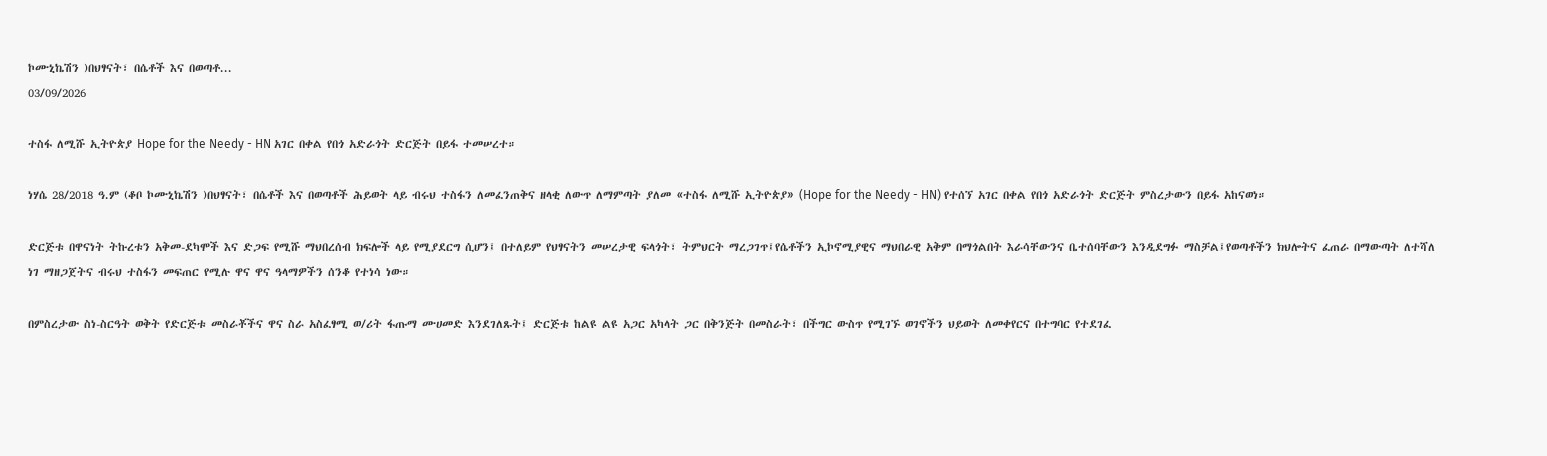ኮሙኒኬሽን )በህፃናት፣ በሴቶች እና በወጣቶ...
03/09/2026

ተስፋ ለሚሹ ኢትዮጵያ Hope for the Needy - HN አገር በቀል የበጎ አድራጎት ድርጅት በይፋ ተመሠረተ።

ነሃሴ 28/2018 ዓ.ም (ቆቦ ኮሙኒኬሽን )በህፃናት፣ በሴቶች እና በወጣቶች ሕይወት ላይ ብሩህ ተስፋን ለመፈንጠቅና ዘላቂ ለውጥ ለማምጣት ያለመ «ተስፋ ለሚሹ ኢትዮጵያ» (Hope for the Needy - HN) የተሰኘ አገር በቀል የበጎ አድራጎት ድርጅት ምስረታውን በይፋ አከናወነ።

ድርጅቱ በዋናነት ትኩረቱን አቅመ-ደካሞች እና ድጋፍ የሚሹ ማህበረሰብ ክፍሎች ላይ የሚያደርግ ሲሆን፤ በተለይም የህፃናትን መሠረታዊ ፍላጎት፣ ትምህርት ማረጋገጥ፤የሴቶችን ኢኮኖሚያዊና ማህበራዊ አቅም በማጎልበት እራሳቸውንና ቤተሰባቸውን እንዲደግፉ ማስቻል፤የወጣቶችን ክህሎትና ፈጠራ በማውጣት ለተሻለ ነገ ማዘጋጀትና ብሩህ ተስፋን መፍጠር የሚሉ ዋና ዋና ዓላማዎችን ሰንቆ የተነሳ ነው።

በምስረታው ስነ-ስርዓት ወቅት የድርጅቱ መስራቾችና ዋና ስራ አስፈፃሚ ወ/ሪት ፋጡማ ሙሀመድ እንደገለጹት፤ ድርጅቱ ከልዩ ልዩ አጋር አካላት ጋር በቅንጅት በመስራት፣ በችግር ውስጥ የሚገኙ ወገኖችን ህይወት ለመቀየርና በተግባር የተደገፈ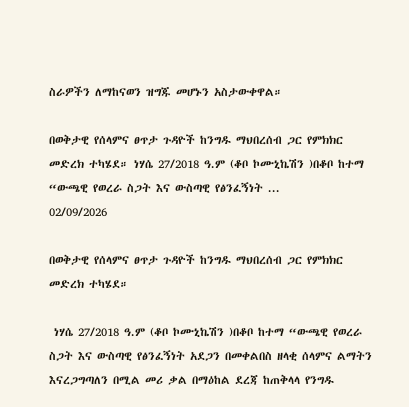ስራዎችን ለማከናወን ዝግጁ መሆኑን አስታውቀዋል።

በወቅታዊ የሰላምና ፀጥታ ጉዳዮች ከንግዱ ማህበረሰብ ጋር የምክክር መድረክ ተካሄደ። ነሃሴ 27/2018 ዓ.ም (ቆቦ ኮሙኒኬሽን )በቆቦ ከተማ “ውጫዊ የወረራ ስጋት እና ውስጣዊ የፅንፈኝነት ...
02/09/2026

በወቅታዊ የሰላምና ፀጥታ ጉዳዮች ከንግዱ ማህበረሰብ ጋር የምክክር መድረክ ተካሄደ።

 ነሃሴ 27/2018 ዓ.ም (ቆቦ ኮሙኒኬሽን )በቆቦ ከተማ “ውጫዊ የወረራ ስጋት እና ውስጣዊ የፅንፈኝነት አደጋን በመቀልበስ ዘላቂ ሰላምና ልማትን እናረጋግጣለን በሚል መሪ ቃል በማዕከል ደረጃ ከጠቅላላ የንግዱ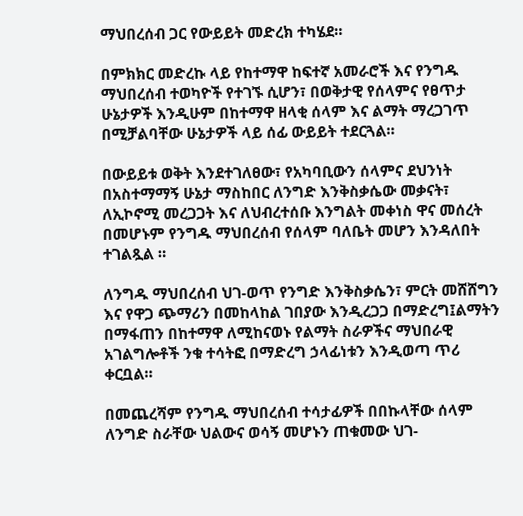ማህበረሰብ ጋር የውይይት መድረክ ተካሄደ።

በምክክር መድረኩ ላይ የከተማዋ ከፍተኛ አመራሮች እና የንግዱ ማህበረሰብ ተወካዮች የተገኙ ሲሆን፣ በወቅታዊ የሰላምና የፀጥታ ሁኔታዎች እንዲሁም በከተማዋ ዘላቂ ሰላም እና ልማት ማረጋገጥ በሚቻልባቸው ሁኔታዎች ላይ ሰፊ ውይይት ተደርጓል።

በውይይቱ ወቅት እንደተገለፀው፣ የአካባቢውን ሰላምና ደህንነት በአስተማማኝ ሁኔታ ማስከበር ለንግድ እንቅስቃሴው መቃናት፣ ለኢኮኖሚ መረጋጋት እና ለህብረተሰቡ እንግልት መቀነስ ዋና መሰረት በመሆኑም የንግዱ ማህበረሰብ የሰላም ባለቤት መሆን እንዳለበት ተገልጿል ።

ለንግዱ ማህበረሰብ ህገ-ወጥ የንግድ እንቅስቃሴን፣ ምርት መሸሸግን እና የዋጋ ጭማሪን በመከላከል ገበያው እንዲረጋጋ በማድረግ፤ልማትን በማፋጠን በከተማዋ ለሚከናወኑ የልማት ስራዎችና ማህበራዊ አገልግሎቶች ንቁ ተሳትፎ በማድረግ ኃላፊነቱን እንዲወጣ ጥሪ ቀርቧል።

በመጨረሻም የንግዱ ማህበረሰብ ተሳታፊዎች በበኩላቸው ሰላም ለንግድ ስራቸው ህልውና ወሳኝ መሆኑን ጠቁመው ህገ-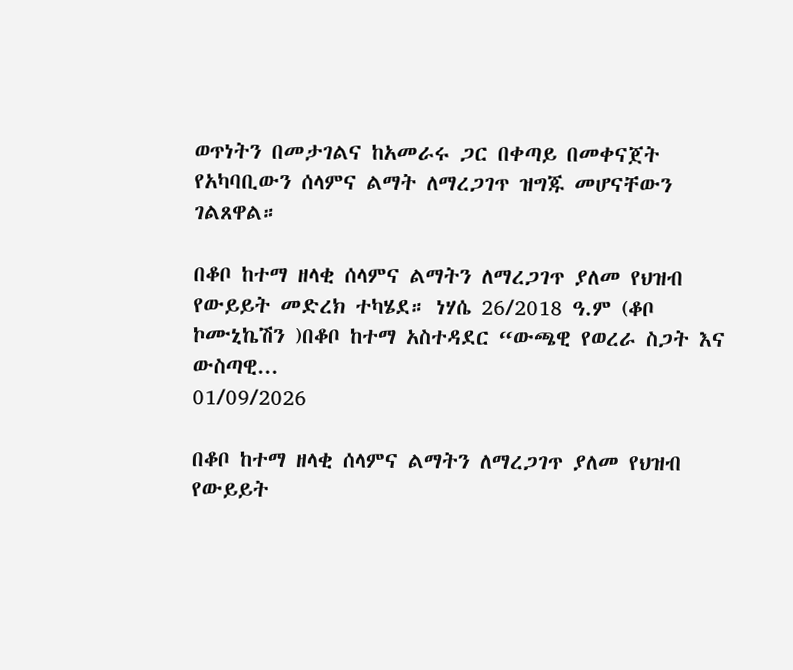ወጥነትን በመታገልና ከአመራሩ ጋር በቀጣይ በመቀናጀት የአካባቢውን ሰላምና ልማት ለማረጋገጥ ዝግጁ መሆናቸውን ገልጸዋል።

በቆቦ ከተማ ዘላቂ ሰላምና ልማትን ለማረጋገጥ ያለመ የህዝብ የውይይት መድረክ ተካሄደ። ነሃሴ 26/2018 ዓ.ም (ቆቦ ኮሙኒኬሽን )በቆቦ ከተማ አስተዳደር “ውጫዊ የወረራ ስጋት እና ውስጣዊ...
01/09/2026

በቆቦ ከተማ ዘላቂ ሰላምና ልማትን ለማረጋገጥ ያለመ የህዝብ የውይይት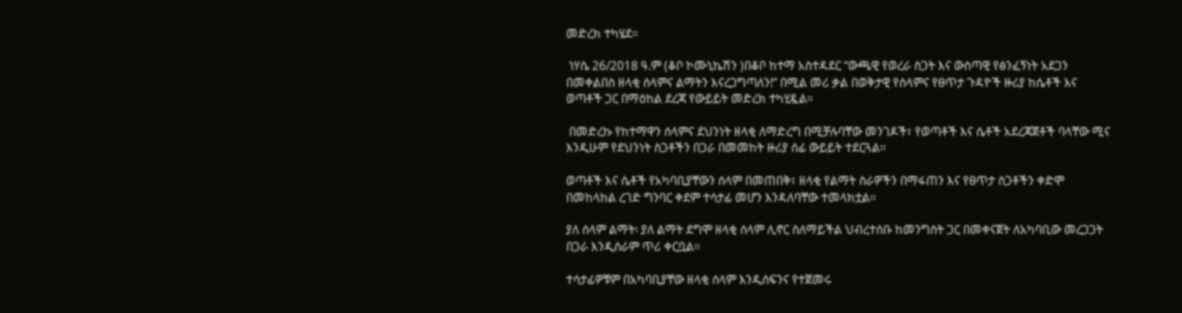መድረክ ተካሄደ።

 ነሃሴ 26/2018 ዓ.ም (ቆቦ ኮሙኒኬሽን )በቆቦ ከተማ አስተዳደር “ውጫዊ የወረራ ስጋት እና ውስጣዊ የፅንፈኝነት አደጋን በመቀልበስ ዘላቂ ሰላምና ልማትን እናረጋግጣለን!” በሚል መሪ ቃል በወቅታዊ የሰላምና የፀጥታ ጉዳዮች ዙሪያ ከሴቶች እና ወጣቶች ጋር በማዕከል ደረጃ የውይይት መድረክ ተካሂዷል።

 በመድረኩ የከተማዋን ሰላምና ደህንነት ዘላቂ ለማድረግ በሚቻሉባቸው መንገዶች፣ የወጣቶች እና ሴቶች አደረጃጀቶች ባላቸው ሚና እንዲሁም የደህንነት ስጋቶችን በጋራ በመመከት ዙሪያ ሰፊ ውይይት ተደርጓል።

ወጣቶች እና ሴቶች የአካባቢያቸውን ሰላም በመጠበቅ፣ ዘላቂ የልማት ስራዎችን በማፋጠን እና የፀጥታ ስጋቶችን ቀድሞ በመከላከል ረገድ ግንባር ቀደም ተሳታፊ መሆን እንዳለባቸው ተመላክቷል።

ያለ ሰላም ልማት፡ ያለ ልማት ደግሞ ዘላቂ ሰላም ሊኖር ስለማይችል ህብረተሰቡ ከመንግስት ጋር በመቀናጀት ለአካባቢው መረጋጋት በጋራ እንዲሰራም ጥሪ ቀርቧል።

ተሳታፊዎቹም በአካባቢያቸው ዘላቂ ሰላም እንዲሰፍንና የተጀመሩ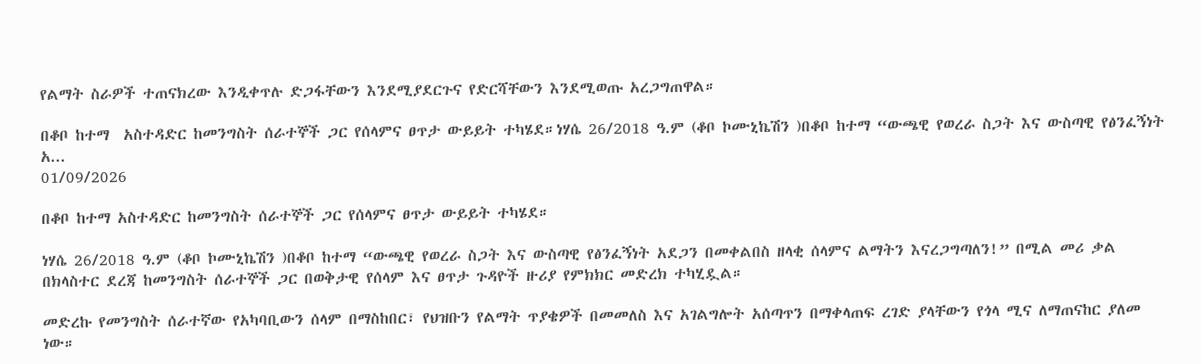የልማት ስራዎች ተጠናክረው እንዲቀጥሉ ድጋፋቸውን እንደሚያደርጉና የድርሻቸውን እንደሚወጡ አረጋግጠዋል።

በቆቦ ከተማ  አስተዳድር ከመንግስት ሰራተኞች ጋር የሰላምና ፀጥታ ውይይት ተካሄደ።ነሃሴ 26/2018 ዓ.ም (ቆቦ ኮሙኒኬሽን )በቆቦ ከተማ “ውጫዊ የወረራ ስጋት እና ውስጣዊ የፅንፈኝነት አ...
01/09/2026

በቆቦ ከተማ አስተዳድር ከመንግስት ሰራተኞች ጋር የሰላምና ፀጥታ ውይይት ተካሄደ።

ነሃሴ 26/2018 ዓ.ም (ቆቦ ኮሙኒኬሽን )በቆቦ ከተማ “ውጫዊ የወረራ ስጋት እና ውስጣዊ የፅንፈኝነት አደጋን በመቀልበስ ዘላቂ ሰላምና ልማትን እናረጋግጣለን!” በሚል መሪ ቃል በክላስተር ደረጃ ከመንግስት ሰራተኞች ጋር በወቅታዊ የሰላም እና ፀጥታ ጉዳዮች ዙሪያ የምክክር መድረክ ተካሂዷል።

መድረኩ የመንግስት ሰራተኛው የአካባቢውን ሰላም በማስከበር፣ የህዝቡን የልማት ጥያቄዎች በመመለስ እና አገልግሎት አሰጣጥን በማቀላጠፍ ረገድ ያላቸውን የጎላ ሚና ለማጠናከር ያለመ ነው።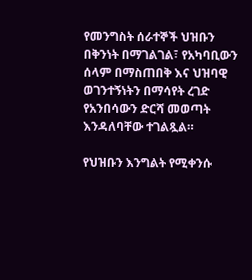የመንግስት ሰራተኞች ህዝቡን በቅንነት በማገልገል፣ የአካባቢውን ሰላም በማስጠበቅ እና ህዝባዊ ወገንተኝነትን በማሳየት ረገድ የአንበሳውን ድርሻ መወጣት እንዳለባቸው ተገልጿል።

የህዝቡን እንግልት የሚቀንሱ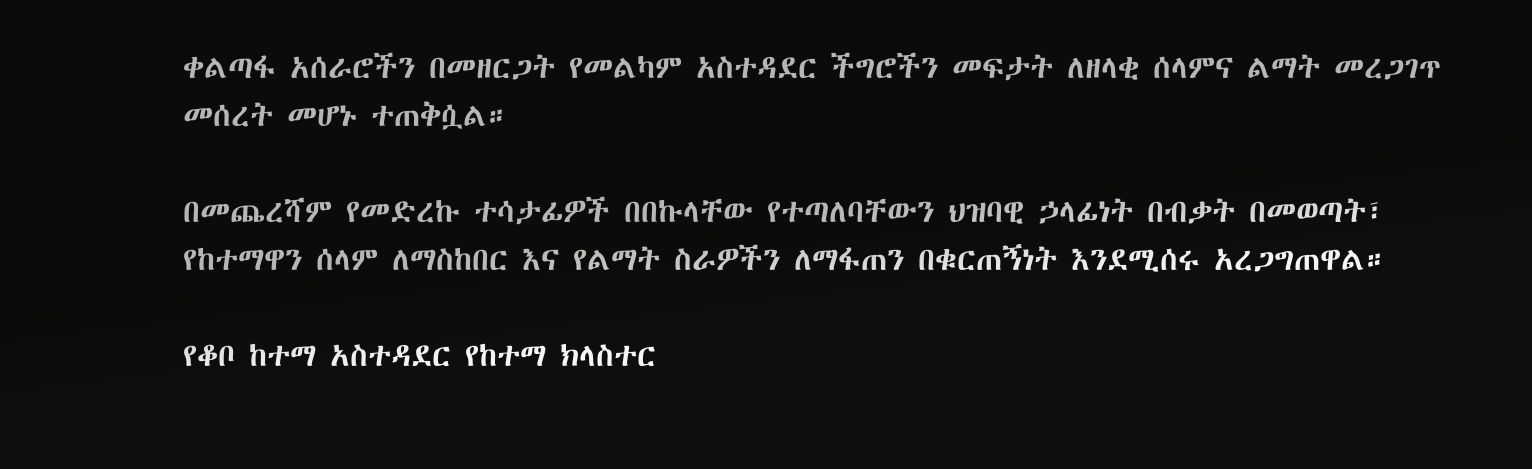ቀልጣፋ አሰራሮችን በመዘርጋት የመልካም አስተዳደር ችግሮችን መፍታት ለዘላቂ ሰላምና ልማት መረጋገጥ መሰረት መሆኑ ተጠቅሷል።

በመጨረሻም የመድረኩ ተሳታፊዎች በበኩላቸው የተጣለባቸውን ህዝባዊ ኃላፊነት በብቃት በመወጣት፣ የከተማዋን ሰላም ለማስከበር እና የልማት ስራዎችን ለማፋጠን በቁርጠኝነት እንደሚሰሩ አረጋግጠዋል።

የቆቦ ከተማ አስተዳደር የከተማ ክላስተር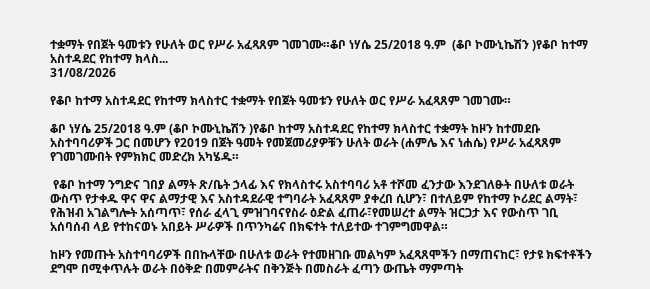ተቋማት የበጀት ዓመቱን የሁለት ወር የሥራ አፈጻጸም ገመገሙ።ቆቦ ነሃሴ 25/2018 ዓ.ም  (ቆቦ ኮሙኒኬሽን )የቆቦ ከተማ አስተዳደር የከተማ ክላስ...
31/08/2026

የቆቦ ከተማ አስተዳደር የከተማ ክላስተር ተቋማት የበጀት ዓመቱን የሁለት ወር የሥራ አፈጻጸም ገመገሙ።

ቆቦ ነሃሴ 25/2018 ዓ.ም (ቆቦ ኮሙኒኬሽን )የቆቦ ከተማ አስተዳደር የከተማ ክላስተር ተቋማት ከዞን ከተመደቡ አስተባባሪዎች ጋር በመሆን የ2019 በጀት ዓመት የመጀመሪያዎቹን ሁለት ወራት (ሐምሌ እና ነሐሴ) የሥራ አፈጻጸም የገመገሙበት የምክክር መድረክ አካሄዱ።

 የቆቦ ከተማ ንግድና ገበያ ልማት ጽ/ቤት ኃላፊ እና የክላስተሩ አስተባባሪ አቶ ተሾመ ፈንታው እንደገለፁት በሁለቱ ወራት ውስጥ የታቀዱ ዋና ዋና ልማታዊ እና አስተዳደራዊ ተግባራት አፈጻጸም ያቀረበ ሲሆን፣ በተለይም የከተማ ኮሪደር ልማት፣ የሕዝብ አገልግሎት አሰጣጥ፣ የሰራ ፈላጊ ምዝገባናየስራ ዕድል ፈጠራ፣የመሠረተ ልማት ዝርጋታ እና የውስጥ ገቢ አሰባሰብ ላይ የተከናወኑ አበይት ሥራዎች በጥንካሬና በክፍተት ተለይተው ተገምግመዋል።

ከዞን የመጡት አስተባባሪዎች በበኩላቸው በሁለቱ ወራት የተመዘገቡ መልካም አፈጻጸሞችን በማጠናከር፣ የታዩ ክፍተቶችን ደግሞ በሚቀጥሉት ወራት በዕቅድ በመምራትና በቅንጅት በመስራት ፈጣን ውጤት ማምጣት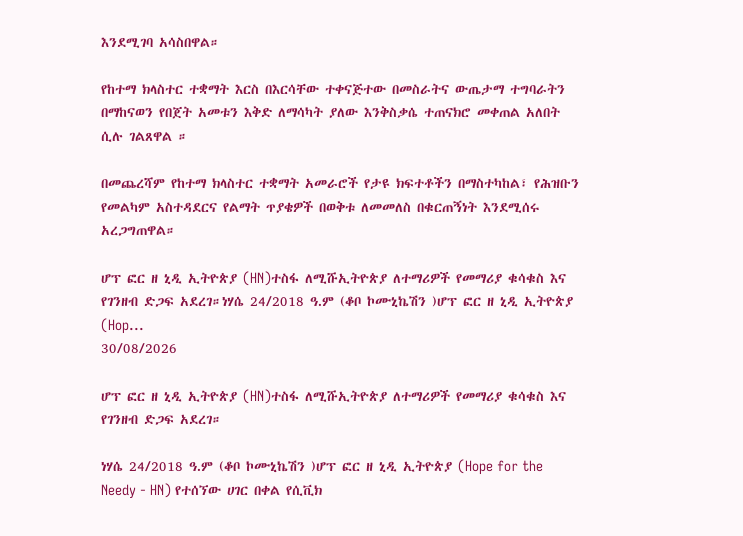እንደሚገባ አሳስበዋል።

የከተማ ክላስተር ተቋማት እርስ በእርሳቸው ተቀናጅተው በመስራትና ውጤታማ ተግባራትን በማከናወን የበጀት አመቱን እቅድ ለማሳካት ያለው እንቅስቃሴ ተጠናክሮ መቀጠል አለበት ሲሉ ገልጸዋል ።

በመጨረሻም የከተማ ክላስተር ተቋማት አመራሮች የታዩ ክፍተቶችን በማስተካከል፣ የሕዝቡን የመልካም አስተዳደርና የልማት ጥያቄዎች በወቅቱ ለመመለስ በቁርጠኝነት እንደሚሰሩ አረጋግጠዋል።

ሆፕ ፎር ዘ ኒዲ ኢትዮጵያ (HN)ተስፋ ለሚሹኢትዮጵያ ለተማሪዎች የመማሪያ ቁሳቁስ እና የገንዘብ ድጋፍ አደረገ።ነሃሴ 24/2018 ዓ.ም (ቆቦ ኮሙኒኬሽን )ሆፕ ፎር ዘ ኒዲ ኢትዮጵያ (Hop...
30/08/2026

ሆፕ ፎር ዘ ኒዲ ኢትዮጵያ (HN)ተስፋ ለሚሹኢትዮጵያ ለተማሪዎች የመማሪያ ቁሳቁስ እና የገንዘብ ድጋፍ አደረገ።

ነሃሴ 24/2018 ዓ.ም (ቆቦ ኮሙኒኬሽን )ሆፕ ፎር ዘ ኒዲ ኢትዮጵያ (Hope for the Needy - HN) የተሰኘው ሀገር በቀል የሲቪክ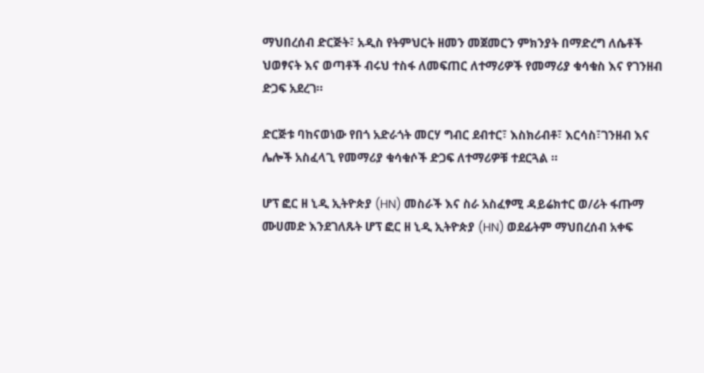ማህበረሰብ ድርጅት፣ አዲስ የትምህርት ዘመን መጀመርን ምክንያት በማድረግ ለሴቶች ህወፃናት እና ወጣቶች ብሩህ ተስፋ ለመፍጠር ለተማሪዎች የመማሪያ ቁሳቁስ እና የገንዘብ ድጋፍ አደረገ።

ድርጅቱ ባከናወነው የበጎ አድራጎት መርሃ ግብር ደብተር፣ እስክሪብቶ፣ እርሳስ፣ገንዘብ እና ሌሎች አስፈላጊ የመማሪያ ቁሳቁሶች ድጋፍ ለተማሪዎቹ ተደርጓል ።

ሆፕ ፎር ዘ ኒዲ ኢትዮጵያ (HN) መስራች እና ስራ አስፈፃሚ ዳይሬክተር ወ/ሪት ፋጡማ ሙሀመድ እንደገለጹት ሆፕ ፎር ዘ ኒዲ ኢትዮጵያ (HN) ወደፊትም ማህበረሰብ አቀፍ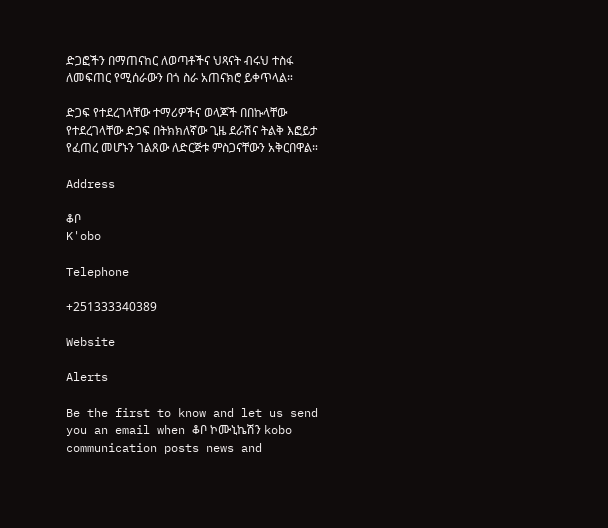ድጋፎችን በማጠናከር ለወጣቶችና ህጻናት ብሩህ ተስፋ ለመፍጠር የሚሰራውን በጎ ስራ አጠናክሮ ይቀጥላል።

ድጋፍ የተደረገላቸው ተማሪዎችና ወላጆች በበኩላቸው የተደረገላቸው ድጋፍ በትክክለኛው ጊዜ ደራሽና ትልቅ እፎይታ የፈጠረ መሆኑን ገልጸው ለድርጅቱ ምስጋናቸውን አቅርበዋል።

Address

ቆቦ
K'obo

Telephone

+251333340389

Website

Alerts

Be the first to know and let us send you an email when ቆቦ ኮሙኒኬሽን kobo communication posts news and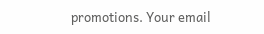promotions. Your email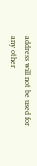address will not be used for any other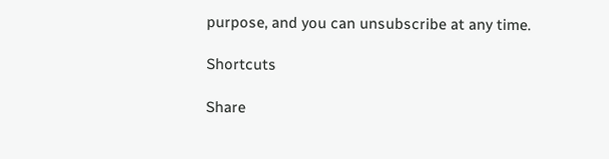purpose, and you can unsubscribe at any time.

Shortcuts

Share